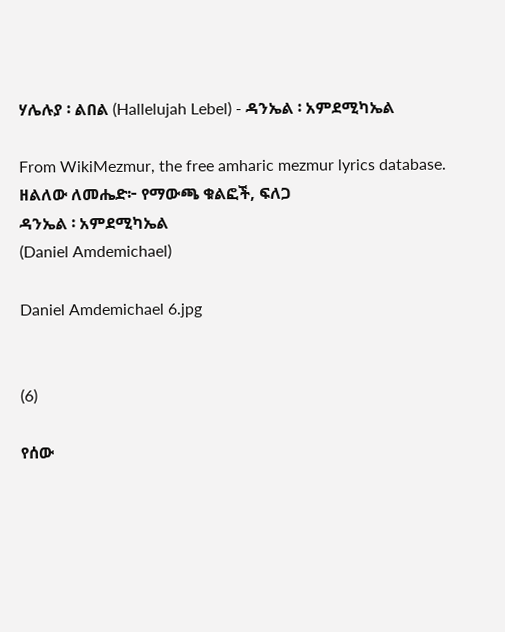ሃሌሉያ ፡ ልበል (Hallelujah Lebel) - ዳንኤል ፡ አምደሚካኤል

From WikiMezmur, the free amharic mezmur lyrics database.
ዘልለው ለመሔድ፦ የማውጫ ቁልፎች, ፍለጋ
ዳንኤል ፡ አምደሚካኤል
(Daniel Amdemichael)

Daniel Amdemichael 6.jpg


(6)

የሰው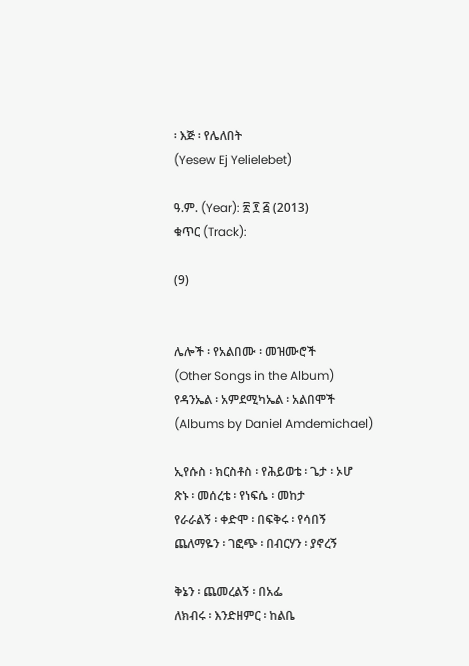፡ እጅ ፡ የሌለበት
(Yesew Ej Yelielebet)

ዓ.ም. (Year): ፳ ፻ ፭ (2013)
ቁጥር (Track):

(9)


ሌሎች ፡ የአልበሙ ፡ መዝሙሮች
(Other Songs in the Album)
የዳንኤል ፡ አምደሚካኤል ፡ አልበሞች
(Albums by Daniel Amdemichael)

ኢየሱስ ፡ ክርስቶስ ፡ የሕይወቴ ፡ ጌታ ፡ ኦሆ
ጽኑ ፡ መሰረቴ ፡ የነፍሴ ፡ መከታ
የራራልኝ ፡ ቀድሞ ፡ በፍቅሩ ፡ የሳበኝ
ጨለማዬን ፡ ገፎጭ ፡ በብርሃን ፡ ያኖረኝ

ቅኔን ፡ ጨመረልኝ ፡ በአፌ
ለክብሩ ፡ እንድዘምር ፡ ከልቤ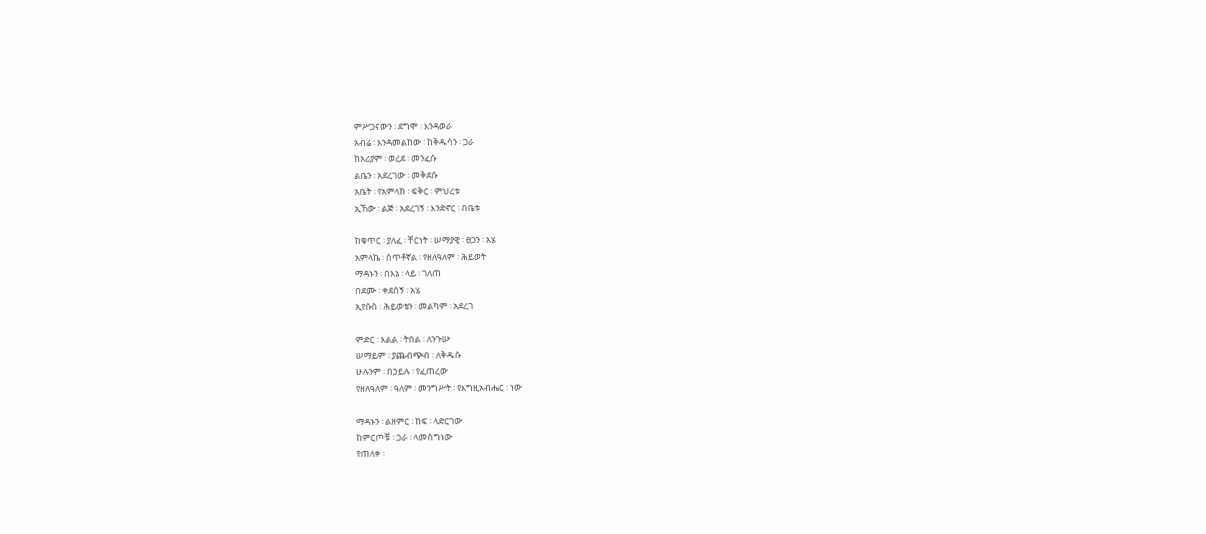ምሥጋናውን ፡ ደግሞ ፡ እንዳወራ
አብሬ ፡ እንዳመልከው ፡ ከቅዱሳን ፡ ጋራ
ከአሪያም ፡ ወረደ ፡ መንፈሱ
ልቤን ፡ አደረገው ፡ መቅደሱ
አቤት ፡ የአምላክ ፡ ፍቅር ፡ ምህረቱ
ኢኸው ፡ ልጅ ፡ አደረገኝ ፡ እንድኖር ፡ በቤቱ

ከቁጥር ፡ ያለፈ ፡ ቸርነት ፡ ሠማያዊ ፡ ፀጋን ፡ አሄ
አምላኬ ፡ ሰጥቶኛል ፡ የዘለዓለም ፡ ሕይወት
ማዳኑን ፡ በእኔ ፡ ላይ ፡ ገለጠ
በደሙ ፡ ቀደሰኝ ፡ አሄ
ኢየሱስ ፡ ሕይወቴን ፡ መልካም ፡ አደረገ

ምድር ፡ እልል ፡ ትበል ፡ ለንጉሡ
ሠማይም ፡ ያጨብጭብ ፡ ለቅዱሱ
ሁሉንም ፡ በኃይሉ ፡ የፈጠረው
የዘለዓለም ፡ ዓለም ፡ መንግሥት ፡ የእግዚአብሔር ፡ ነው

ማዳኑን ፡ ልዘምር ፡ ከፍ ፡ ላድርገው
ከምርጦቹ ፡ ጋራ ፡ ላመስግነው
የጠለቀ ፡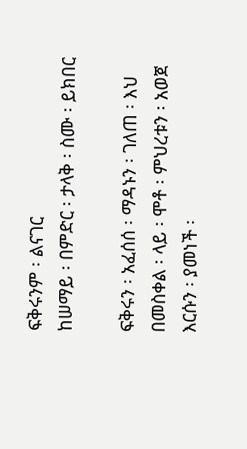ፍቅሩንም ፡ ልናገር
ከሠማይ ፡ በምድር ፡ ታላቅ ፡ ስሙ ፡ ይክበር

ፍቅሩን ፡ አፈሰሰ ፡ ማዳኑን ፡ ገለጠ ፡ እህ
በመስቀል ፡ ላይ ፡ ሞቶ ፡ ምህረቱን ፡ አወጀ
እርሱን ፡ ያመነች ፡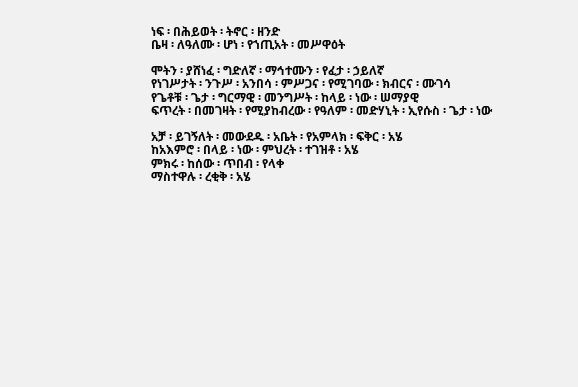ነፍ ፡ በሕይወት ፡ ትኖር ፡ ዘንድ
ቤዛ ፡ ለዓለሙ ፡ ሆነ ፡ የኀጢአት ፡ መሥዋዕት

ሞትን ፡ ያሸነፈ ፡ ግድለኛ ፡ ማኅተሙን ፡ የፈታ ፡ ኃይለኛ
የነገሥታት ፡ ንጉሥ ፡ አንበሳ ፡ ምሥጋና ፡ የሚገባው ፡ ክብርና ፡ ሙገሳ
የጌቶቹ ፡ ጌታ ፡ ግርማዊ ፡ መንግሥት ፡ ከላይ ፡ ነው ፡ ሠማያዊ
ፍጥረት ፡ በመገዛት ፡ የሚያከብረው ፡ የዓለም ፡ መድሃኒት ፡ ኢየሱስ ፡ ጌታ ፡ ነው

አቻ ፡ ይገኝለት ፡ መውደዱ ፡ አቤት ፡ የአምላክ ፡ ፍቅር ፡ አሄ
ከአእምሮ ፡ በላይ ፡ ነው ፡ ምህረት ፡ ተገዝቶ ፡ አሄ
ምክሩ ፡ ከሰው ፡ ጥበብ ፡ የላቀ
ማስተዋሉ ፡ ረቂቅ ፡ አሄ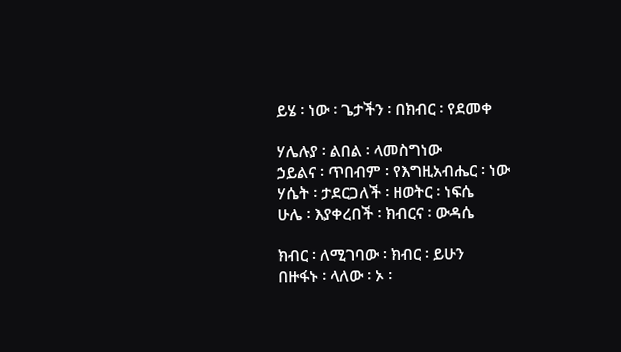ይሄ ፡ ነው ፡ ጌታችን ፡ በክብር ፡ የደመቀ

ሃሌሉያ ፡ ልበል ፡ ላመስግነው
ኃይልና ፡ ጥበብም ፡ የእግዚአብሔር ፡ ነው
ሃሴት ፡ ታደርጋለች ፡ ዘወትር ፡ ነፍሴ
ሁሌ ፡ እያቀረበች ፡ ክብርና ፡ ውዳሴ

ክብር ፡ ለሚገባው ፡ ክብር ፡ ይሁን
በዙፋኑ ፡ ላለው ፡ ኦ ፡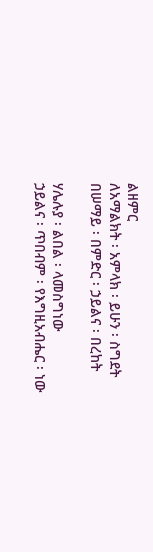ልዘምር
ለአማልክት ፡ አምላክ ፡ ይሁን ፡ ስግደት
በሠማይ ፡ በምድር ፡ ኃይልና ፡ በረከት

ሃሌሉያ ፡ ልበል ፡ ላመስግነው
ኃይልና ፡ ጥበብም ፡ የእግዚአብሔር ፡ ነው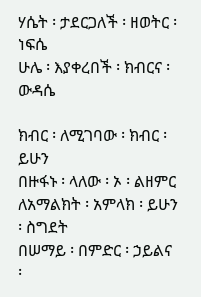ሃሴት ፡ ታደርጋለች ፡ ዘወትር ፡ ነፍሴ
ሁሌ ፡ እያቀረበች ፡ ክብርና ፡ ውዳሴ

ክብር ፡ ለሚገባው ፡ ክብር ፡ ይሁን
በዙፋኑ ፡ ላለው ፡ ኦ ፡ ልዘምር
ለአማልክት ፡ አምላክ ፡ ይሁን ፡ ስግደት
በሠማይ ፡ በምድር ፡ ኃይልና ፡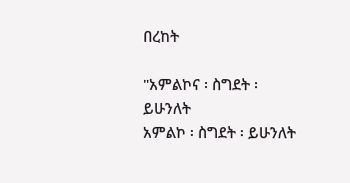በረከት

"አምልኮና ፡ ስግደት ፡ ይሁንለት
አምልኮ ፡ ስግደት ፡ ይሁንለት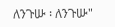ለንጉሡ ፡ ለንጉሡ"